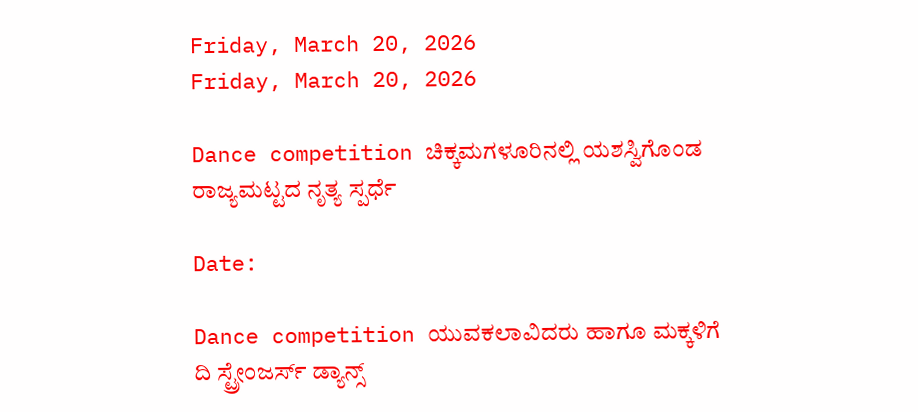Friday, March 20, 2026
Friday, March 20, 2026

Dance competition ಚಿಕ್ಕಮಗಳೂರಿನಲ್ಲಿ ಯಶಸ್ವಿಗೊಂಡ ರಾಜ್ಯಮಟ್ಟದ ನೃತ್ಯ ಸ್ಪರ್ಧೆ

Date:

Dance competition ಯುವಕಲಾವಿದರು ಹಾಗೂ ಮಕ್ಕಳಿಗೆ ದಿ ಸ್ಟ್ರೇಂಜರ್ಸ್ ಡ್ಯಾನ್ಸ್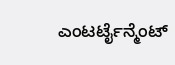ಎಂಟರ್ಟೈನ್ಮೆಂಟ್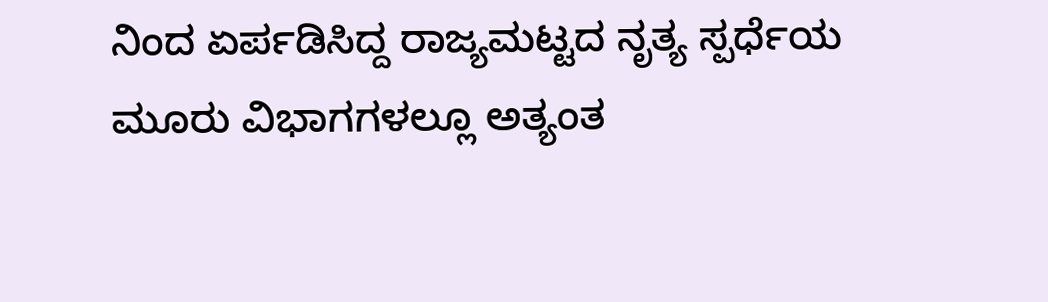ನಿಂದ ಏರ್ಪಡಿಸಿದ್ದ ರಾಜ್ಯಮಟ್ಟದ ನೃತ್ಯ ಸ್ಪರ್ಧೆಯ ಮೂರು ವಿಭಾಗಗಳಲ್ಲೂ ಅತ್ಯಂತ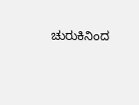ಚುರುಕಿನಿಂದ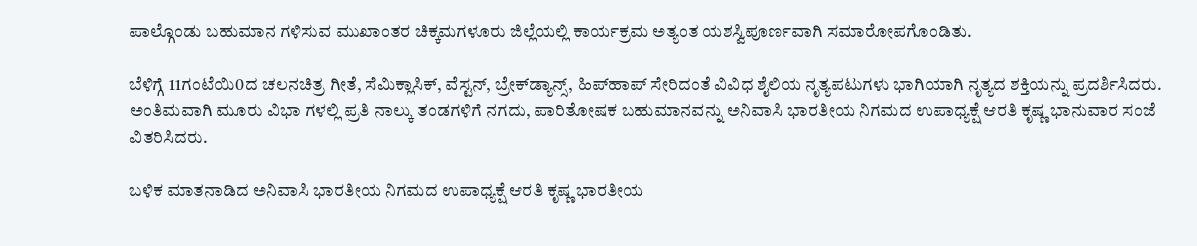ಪಾಲ್ಗೊಂಡು ಬಹುಮಾನ ಗಳಿಸುವ ಮುಖಾಂತರ ಚಿಕ್ಕಮಗಳೂರು ಜಿಲ್ಲೆಯಲ್ಲಿ ಕಾರ್ಯಕ್ರಮ ಅತ್ಯಂತ ಯಶಸ್ವಿಪೂರ್ಣವಾಗಿ ಸಮಾರೋಪಗೊಂಡಿತು.

ಬೆಳಿಗ್ಗೆ 11ಗಂಟೆಯಿ0ದ ಚಲನಚಿತ್ರ ಗೀತೆ, ಸೆಮಿಕ್ಲಾಸಿಕ್, ವೆಸ್ಟನ್, ಬ್ರೇಕ್‌ಡ್ಯಾನ್ಸ್, ಹಿಪ್‌ಹಾಪ್ ಸೇರಿದಂತೆ ವಿವಿಧ ಶೈಲಿಯ ನೃತ್ಯಪಟುಗಳು ಭಾಗಿಯಾಗಿ ನೃತ್ಯದ ಶಕ್ತಿಯನ್ನು ಪ್ರದರ್ಶಿಸಿದರು. ಅಂತಿಮವಾಗಿ ಮೂರು ವಿಭಾ ಗಳಲ್ಲಿ ಪ್ರತಿ ನಾಲ್ಕು ತಂಡಗಳಿಗೆ ನಗದು, ಪಾರಿತೋಷಕ ಬಹುಮಾನವನ್ನು ಅನಿವಾಸಿ ಭಾರತೀಯ ನಿಗಮದ ಉಪಾಧ್ಯಕ್ಷೆ ಆರತಿ ಕೃಷ್ಣ ಭಾನುವಾರ ಸಂಜೆ ವಿತರಿಸಿದರು.

ಬಳಿಕ ಮಾತನಾಡಿದ ಅನಿವಾಸಿ ಭಾರತೀಯ ನಿಗಮದ ಉಪಾಧ್ಯಕ್ಷೆ ಆರತಿ ಕೃಷ್ಣ ಭಾರತೀಯ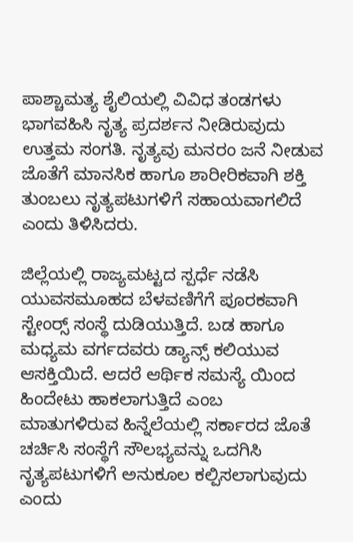ಪಾಶ್ಚಾಮತ್ಯ ಶೈಲಿಯಲ್ಲಿ ವಿವಿಧ ತಂಡಗಳು ಭಾಗವಹಿಸಿ ನೃತ್ಯ ಪ್ರದರ್ಶನ ನೀಡಿರುವುದು ಉತ್ತಮ ಸಂಗತಿ. ನೃತ್ಯವು ಮನರಂ ಜನೆ ನೀಡುವ ಜೊತೆಗೆ ಮಾನಸಿಕ ಹಾಗೂ ಶಾರೀರಿಕವಾಗಿ ಶಕ್ತಿ ತುಂಬಲು ನೃತ್ಯಪಟುಗಳಿಗೆ ಸಹಾಯವಾಗಲಿದೆ ಎಂದು ತಿಳಿಸಿದರು.

ಜಿಲ್ಲೆಯಲ್ಲಿ ರಾಜ್ಯಮಟ್ಟದ ಸ್ಪರ್ಧೆ ನಡೆಸಿ ಯುವಸಮೂಹದ ಬೆಳವಣಿಗೆಗೆ ಪೂರಕವಾಗಿ ಸ್ಟೇಂರ‍್ಸ್ ಸಂಸ್ಥೆ ದುಡಿಯುತ್ತಿದೆ. ಬಡ ಹಾಗೂ ಮಧ್ಯಮ ವರ್ಗದವರು ಡ್ಯಾನ್ಸ್ ಕಲಿಯುವ ಆಸಕ್ತಿಯಿದೆ. ಆದರೆ ಆರ್ಥಿಕ ಸಮಸ್ಯೆ ಯಿಂದ ಹಿಂದೇಟು ಹಾಕಲಾಗುತ್ತಿದೆ ಎಂಬ ಮಾತುಗಳಿರುವ ಹಿನ್ನೆಲೆಯಲ್ಲಿ ಸರ್ಕಾರದ ಜೊತೆ ಚರ್ಚಿಸಿ ಸಂಸ್ಥೆಗೆ ಸೌಲಭ್ಯವನ್ನು ಒದಗಿಸಿ ನೃತ್ಯಪಟುಗಳಿಗೆ ಅನುಕೂಲ ಕಲ್ಪಿಸಲಾಗುವುದು ಎಂದು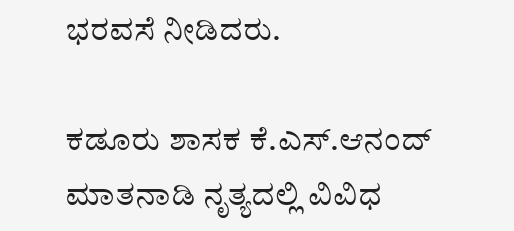ಭರವಸೆ ನೀಡಿದರು.

ಕಡೂರು ಶಾಸಕ ಕೆ.ಎಸ್.ಆನಂದ್ ಮಾತನಾಡಿ ನೃತ್ಯದಲ್ಲಿ ವಿವಿಧ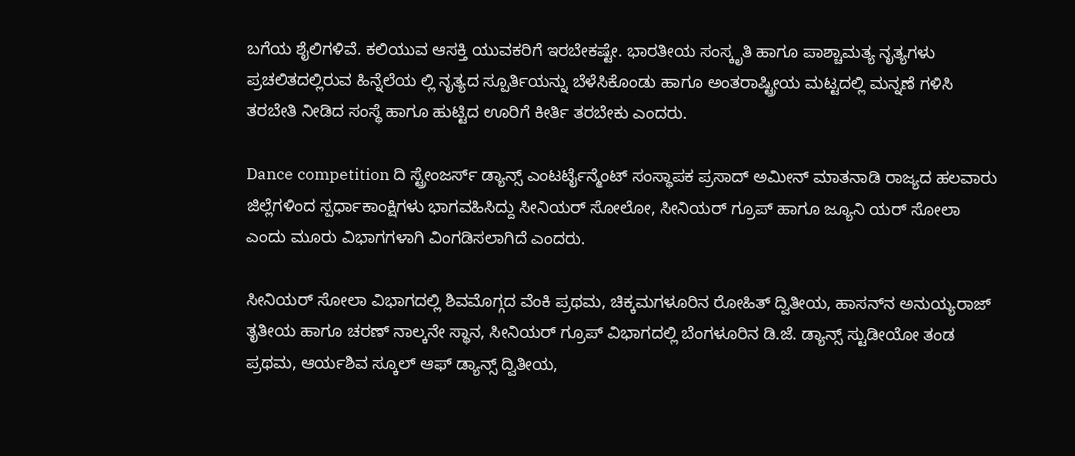ಬಗೆಯ ಶೈಲಿಗಳಿವೆ. ಕಲಿಯುವ ಆಸಕ್ತಿ ಯುವಕರಿಗೆ ಇರಬೇಕಷ್ಟೇ. ಭಾರತೀಯ ಸಂಸ್ಕೃತಿ ಹಾಗೂ ಪಾಶ್ಚಾಮತ್ಯ ನೃತ್ಯಗಳು ಪ್ರಚಲಿತದಲ್ಲಿರುವ ಹಿನ್ನೆಲೆಯ ಲ್ಲಿ ನೃತ್ಯದ ಸ್ಪೂರ್ತಿಯನ್ನು ಬೆಳೆಸಿಕೊಂಡು ಹಾಗೂ ಅಂತರಾಷ್ಟ್ರೀಯ ಮಟ್ಟದಲ್ಲಿ ಮನ್ನಣೆ ಗಳಿಸಿ ತರಬೇತಿ ನೀಡಿದ ಸಂಸ್ಥೆ ಹಾಗೂ ಹುಟ್ಟಿದ ಊರಿಗೆ ಕೀರ್ತಿ ತರಬೇಕು ಎಂದರು.

Dance competition ದಿ ಸ್ಟ್ರೇಂಜರ್ಸ್ ಡ್ಯಾನ್ಸ್ ಎಂಟರ್ಟೈನ್ಮೆಂಟ್ ಸಂಸ್ಥಾಪಕ ಪ್ರಸಾದ್ ಅಮೀನ್ ಮಾತನಾಡಿ ರಾಜ್ಯದ ಹಲವಾರು ಜಿಲ್ಲೆಗಳಿಂದ ಸ್ಪರ್ಧಾಕಾಂಕ್ಷಿಗಳು ಭಾಗವಹಿಸಿದ್ದು ಸೀನಿಯರ್ ಸೋಲೋ, ಸೀನಿಯರ್ ಗ್ರೂಪ್ ಹಾಗೂ ಜ್ಯೂನಿ ಯರ್ ಸೋಲಾ ಎಂದು ಮೂರು ವಿಭಾಗಗಳಾಗಿ ವಿಂಗಡಿಸಲಾಗಿದೆ ಎಂದರು.

ಸೀನಿಯರ್ ಸೋಲಾ ವಿಭಾಗದಲ್ಲಿ ಶಿವಮೊಗ್ಗದ ವೆಂಕಿ ಪ್ರಥಮ, ಚಿಕ್ಕಮಗಳೂರಿನ ರೋಹಿತ್ ದ್ವಿತೀಯ, ಹಾಸನ್‌ನ ಅನುಯ್ಯರಾಜ್ ತೃತೀಯ ಹಾಗೂ ಚರಣ್ ನಾಲ್ಕನೇ ಸ್ಥಾನ, ಸೀನಿಯರ್ ಗ್ರೂಪ್ ವಿಭಾಗದಲ್ಲಿ ಬೆಂಗಳೂರಿನ ಡಿ.ಜೆ. ಡ್ಯಾನ್ಸ್ ಸ್ಟುಡೀಯೋ ತಂಡ ಪ್ರಥಮ, ಆರ್ಯಶಿವ ಸ್ಕೂಲ್ ಆಫ್ ಡ್ಯಾನ್ಸ್ ದ್ವಿತೀಯ,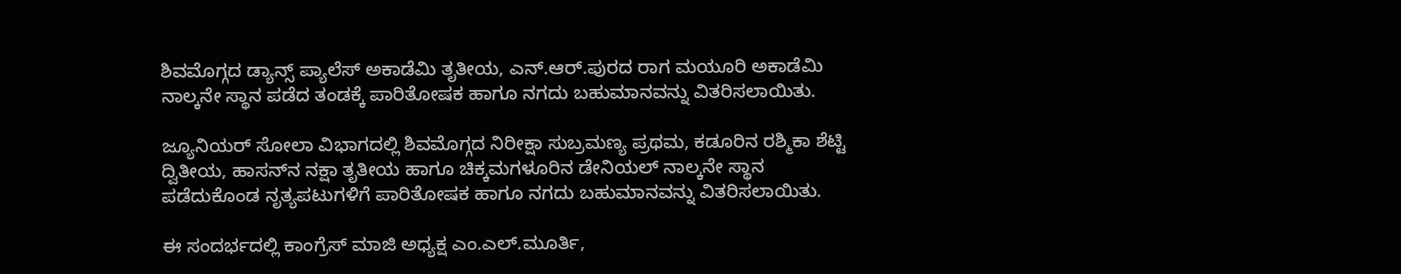ಶಿವಮೊಗ್ಗದ ಡ್ಯಾನ್ಸ್ ಪ್ಯಾಲೆಸ್ ಅಕಾಡೆಮಿ ತೃತೀಯ, ಎನ್.ಆರ್.ಪುರದ ರಾಗ ಮಯೂರಿ ಅಕಾಡೆಮಿ ನಾಲ್ಕನೇ ಸ್ಥಾನ ಪಡೆದ ತಂಡಕ್ಕೆ ಪಾರಿತೋಷಕ ಹಾಗೂ ನಗದು ಬಹುಮಾನವನ್ನು ವಿತರಿಸಲಾಯಿತು.

ಜ್ಯೂನಿಯರ್ ಸೋಲಾ ವಿಭಾಗದಲ್ಲಿ ಶಿವಮೊಗ್ಗದ ನಿರೀಕ್ಷಾ ಸುಬ್ರಮಣ್ಯ ಪ್ರಥಮ, ಕಡೂರಿನ ರಶ್ಮಿಕಾ ಶೆಟ್ಟಿ ದ್ವಿತೀಯ, ಹಾಸನ್‌ನ ನಕ್ಷಾ ತೃತೀಯ ಹಾಗೂ ಚಿಕ್ಕಮಗಳೂರಿನ ಡೇನಿಯಲ್ ನಾಲ್ಕನೇ ಸ್ಥಾನ ಪಡೆದುಕೊಂಡ ನೃತ್ಯಪಟುಗಳಿಗೆ ಪಾರಿತೋಷಕ ಹಾಗೂ ನಗದು ಬಹುಮಾನವನ್ನು ವಿತರಿಸಲಾಯಿತು.

ಈ ಸಂದರ್ಭದಲ್ಲಿ ಕಾಂಗ್ರೆಸ್ ಮಾಜಿ ಅಧ್ಯಕ್ಷ ಎಂ.ಎಲ್.ಮೂರ್ತಿ,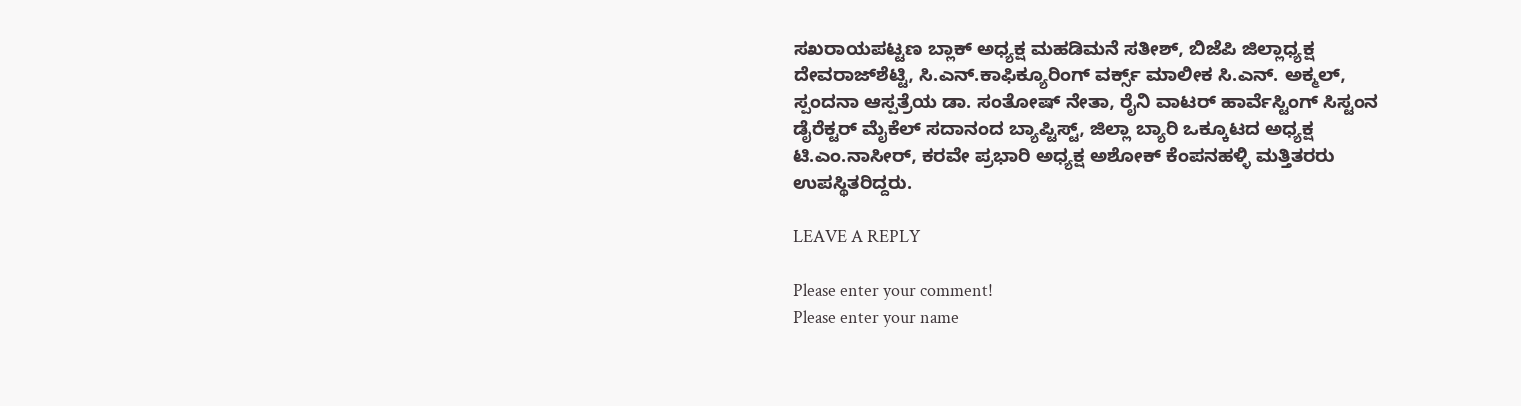ಸಖರಾಯಪಟ್ಟಣ ಬ್ಲಾಕ್ ಅಧ್ಯಕ್ಷ ಮಹಡಿಮನೆ ಸತೀಶ್, ಬಿಜೆಪಿ ಜಿಲ್ಲಾಧ್ಯಕ್ಷ ದೇವರಾಜ್‌ಶೆಟ್ಟಿ, ಸಿ.ಎನ್.ಕಾಫಿಕ್ಯೂರಿಂಗ್ ವರ್ಕ್ಸ್ ಮಾಲೀಕ ಸಿ.ಎನ್. ಅಕ್ಮಲ್, ಸ್ಪಂದನಾ ಆಸ್ಪತ್ರೆಯ ಡಾ. ಸಂತೋಷ್ ನೇತಾ, ರೈನಿ ವಾಟರ್ ಹಾರ್ವೆಸ್ಟಿಂಗ್ ಸಿಸ್ಟಂನ ಡೈರೆಕ್ಟರ್ ಮೈಕೆಲ್ ಸದಾನಂದ ಬ್ಯಾಪ್ಟಿಸ್ಟ್, ಜಿಲ್ಲಾ ಬ್ಯಾರಿ ಒಕ್ಕೂಟದ ಅಧ್ಯಕ್ಷ ಟಿ.ಎಂ.ನಾಸೀರ್, ಕರವೇ ಪ್ರಭಾರಿ ಅಧ್ಯಕ್ಷ ಅಶೋಕ್ ಕೆಂಪನಹಳ್ಳಿ ಮತ್ತಿತರರು ಉಪಸ್ಥಿತರಿದ್ದರು.

LEAVE A REPLY

Please enter your comment!
Please enter your name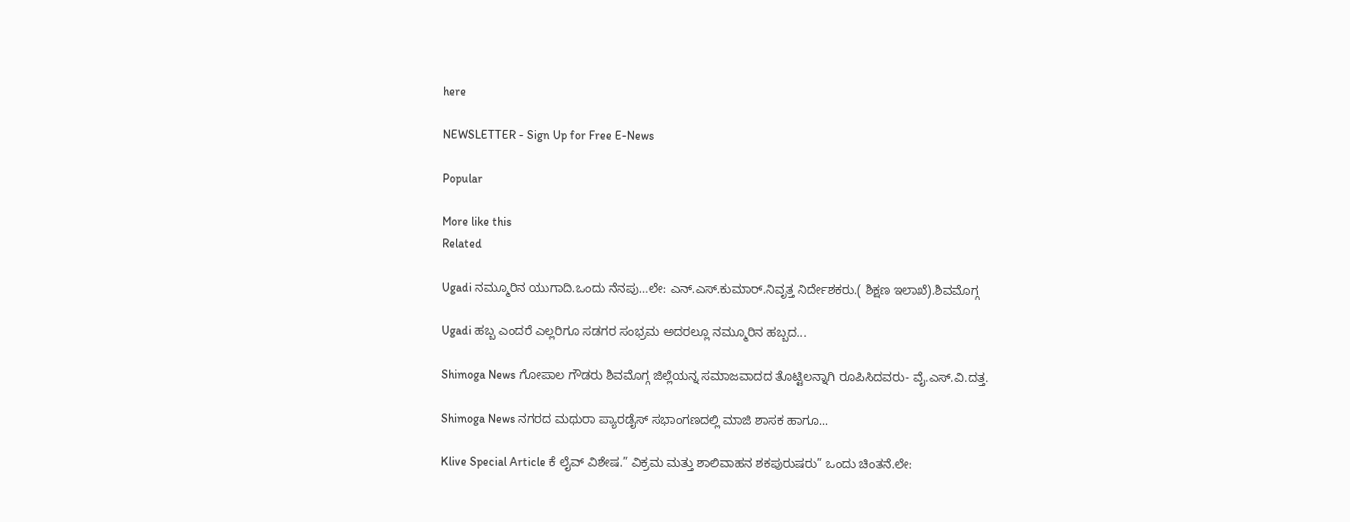here

NEWSLETTER - Sign Up for Free E-News

Popular

More like this
Related

Ugadi ನಮ್ಮೂರಿನ ಯುಗಾದಿ.ಒಂದು ನೆನಪು…ಲೇ: ಎನ್.ಎಸ್.ಕುಮಾರ್.ನಿವೃತ್ತ ನಿರ್ದೇಶಕರು.( ಶಿಕ್ಷಣ ಇಲಾಖೆ).ಶಿವಮೊಗ್ಗ

Ugadi ಹಬ್ಬ ಎಂದರೆ ಎಲ್ಲರಿಗೂ ಸಡಗರ ಸಂಭ್ರಮ ಅದರಲ್ಲೂ ನಮ್ಮೂರಿನ ಹಬ್ಬದ...

Shimoga News ಗೋಪಾಲ ಗೌಡರು ಶಿವಮೊಗ್ಗ ಜಿಲ್ಲೆಯನ್ನ ಸಮಾಜವಾದದ ತೊಟ್ಟಿಲನ್ನಾಗಿ ರೂಪಿಸಿದವರು- ವೈ.ಎಸ್.ವಿ.ದತ್ತ.

Shimoga News ನಗರದ ಮಥುರಾ ಪ್ಯಾರಡೈಸ್ ಸಭಾಂಗಣದಲ್ಲಿ ಮಾಜಿ ಶಾಸಕ ಹಾಗೂ...

Klive Special Article ಕೆ ಲೈವ್ ವಿಶೇಷ.” ವಿಕ್ರಮ ಮತ್ತು ಶಾಲಿವಾಹನ ಶಕಪುರುಷರು” ಒಂದು ಚಿಂತನೆ.ಲೇ: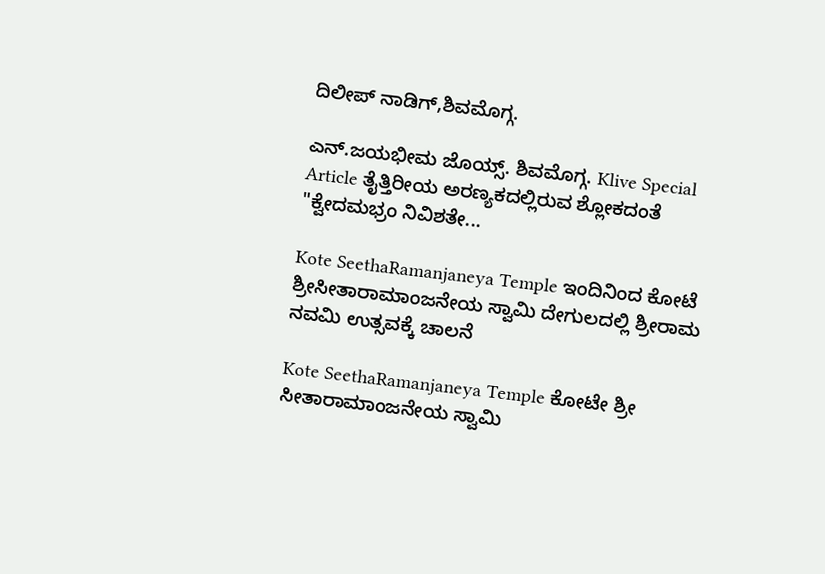ದಿಲೀಪ್ ನಾಡಿಗ್,ಶಿವಮೊಗ್ಗ.

ಎನ್.ಜಯಭೀಮ ಜೊಯ್ಸ್. ಶಿವಮೊಗ್ಗ. Klive Special Article ತೈತ್ತಿರೀಯ ಅರಣ್ಯಕದಲ್ಲಿರುವ ಶ್ಲೋಕದಂತೆ "ಕ್ವೇದಮಭ್ರಂ ನಿವಿಶತೇ...

Kote SeethaRamanjaneya Temple ಇಂದಿನಿಂದ ಕೋಟೆ ಶ್ರೀಸೀತಾರಾಮಾಂಜನೇಯ ಸ್ವಾಮಿ ದೇಗುಲದಲ್ಲಿ ಶ್ರೀರಾಮ ನವಮಿ ಉತ್ಸವಕ್ಕೆ ಚಾಲನೆ

Kote SeethaRamanjaneya Temple ಕೋಟೇ ಶ್ರೀ ಸೀತಾರಾಮಾಂಜನೇಯ ಸ್ವಾಮಿ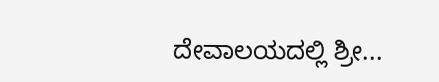ದೇವಾಲಯದಲ್ಲಿ ಶ್ರೀ...